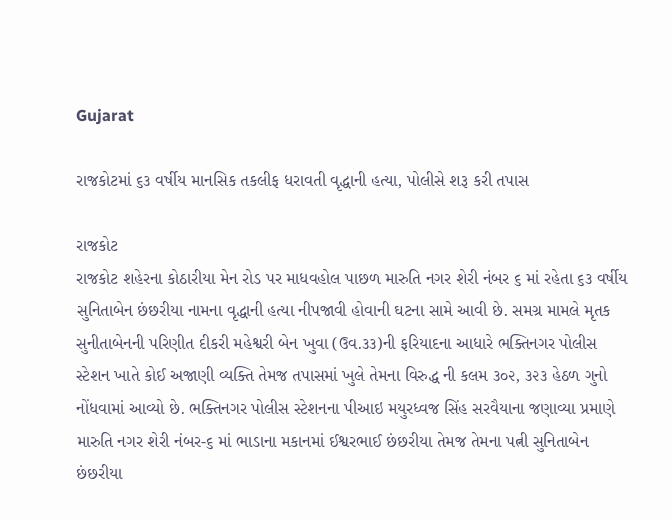Gujarat

રાજકોટમાં ૬૩ વર્ષીય માનસિક તકલીફ ધરાવતી વૃદ્ધાની હત્યા, પોલીસે શરૂ કરી તપાસ

રાજકોટ
રાજકોટ શહેરના કોઠારીયા મેન રોડ પર માધવહોલ પાછળ મારુતિ નગર શેરી નંબર ૬ માં રહેતા ૬૩ વર્ષીય સુનિતાબેન છંછરીયા નામના વૃદ્ધાની હત્યા નીપજાવી હોવાની ઘટના સામે આવી છે. સમગ્ર મામલે મૃતક સુનીતાબેનની પરિણીત દીકરી મહેશ્વરી બેન ખુવા (ઉવ.૩૩)ની ફરિયાદના આધારે ભક્તિનગર પોલીસ સ્ટેશન ખાતે કોઈ અજાણી વ્યક્તિ તેમજ તપાસમાં ખુલે તેમના વિરુદ્ધ ની કલમ ૩૦૨, ૩૨૩ હેઠળ ગુનો નોંધવામાં આવ્યો છે. ભક્તિનગર પોલીસ સ્ટેશનના પીઆઇ મયુરધ્વજ સિંહ સરવૈયાના જણાવ્યા પ્રમાણે મારુતિ નગર શેરી નંબર-૬ માં ભાડાના મકાનમાં ઈશ્વરભાઈ છંછરીયા તેમજ તેમના પત્ની સુનિતાબેન છંછરીયા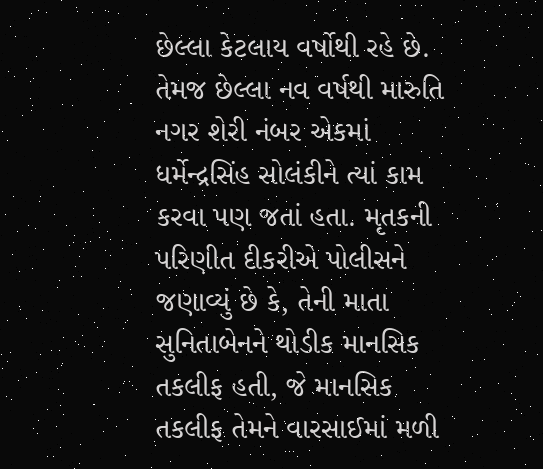છેલ્લા કેટલાય વર્ષોથી રહે છે. તેમજ છેલ્લા નવ વર્ષથી મારુતિ નગર શેરી નંબર એકમાં ધર્મેન્દ્રસિંહ સોલંકીને ત્યાં કામ કરવા પણ જતાં હતા. મૃતકની પરિણીત દીકરીએ પોલીસને જણાવ્યું છે કે, તેની માતા સુનિતાબેનને થોડીક માનસિક તકલીફ હતી, જે માનસિક તકલીફ તેમને વારસાઈમાં મળી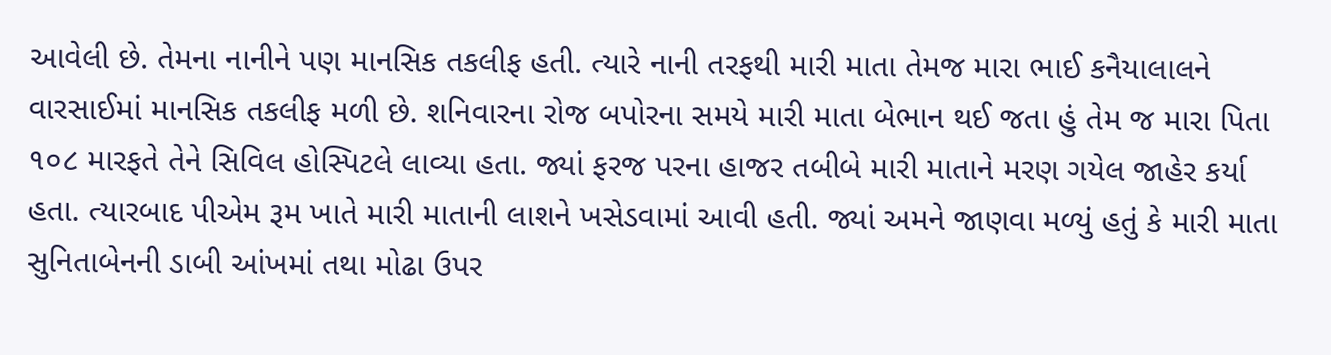આવેલી છે. તેમના નાનીને પણ માનસિક તકલીફ હતી. ત્યારે નાની તરફથી મારી માતા તેમજ મારા ભાઈ કનૈયાલાલને વારસાઈમાં માનસિક તકલીફ મળી છે. શનિવારના રોજ બપોરના સમયે મારી માતા બેભાન થઈ જતા હું તેમ જ મારા પિતા ૧૦૮ મારફતે તેને સિવિલ હોસ્પિટલે લાવ્યા હતા. જ્યાં ફરજ પરના હાજર તબીબે મારી માતાને મરણ ગયેલ જાહેર કર્યા હતા. ત્યારબાદ પીએમ રૂમ ખાતે મારી માતાની લાશને ખસેડવામાં આવી હતી. જ્યાં અમને જાણવા મળ્યું હતું કે મારી માતા સુનિતાબેનની ડાબી આંખમાં તથા મોઢા ઉપર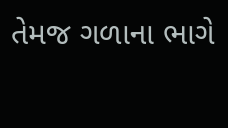તેમજ ગળાના ભાગે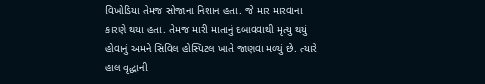વિખોડિયા તેમજ સોજાના નિશાન હતા. જે માર મારવાના કારણે થયા હતા. તેમજ મારી માતાનું દબાવવાથી મૃત્યુ થયું હોવાનું અમને સિવિલ હોસ્પિટલ ખાતે જાણવા મળ્યું છે. ત્યારે હાલ વૃદ્ધાની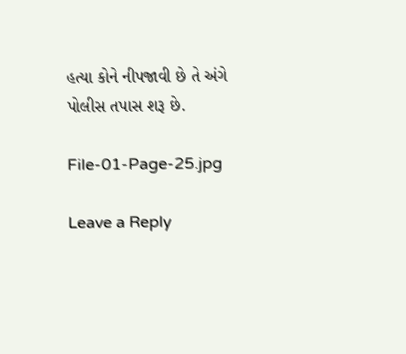હત્યા કોને નીપજાવી છે તે અંગે પોલીસ તપાસ શરૂ છે.

File-01-Page-25.jpg

Leave a Reply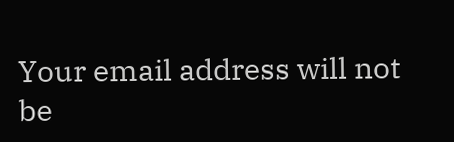Your email address will not be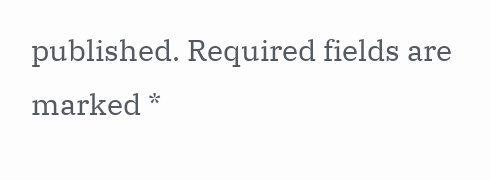published. Required fields are marked *